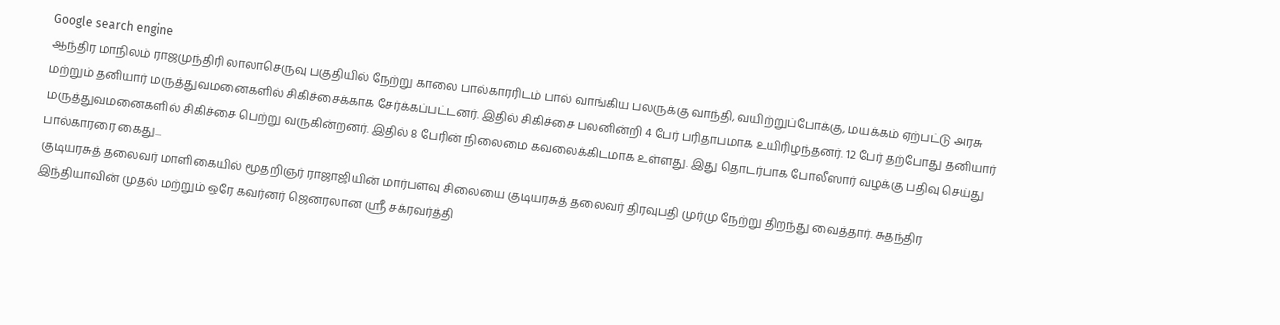Google search engine
ஆந்திர மாநிலம் ராஜமுந்திரி லாலாசெருவு பகுதியில் நேற்று காலை பால்காரரிடம் பால் வாங்கிய பலருக்கு வாந்தி, வயிற்றுப்போக்கு, மயக்கம் ஏற்பட்டு அரசு மற்றும் தனியார் மருத்துவமனைகளில் சிகிச்சைக்காக சேர்க்கப்பட்டனர். இதில் சிகிச்சை பலனின்றி 4 பேர் பரிதாபமாக உயிரிழந்தனர். 12 பேர் தற்போது தனியார் மருத்துவமனைகளில் சிகிச்சை பெற்று வருகின்றனர். இதில் 8 பேரின் நிலைமை கவலைக்கிடமாக உள்ளது. இது தொடர்பாக போலீஸார் வழக்கு பதிவு செய்து பால்காரரை கைது...
குடியரசுத் தலைவர் மாளிகையில் மூதறிஞர் ராஜாஜியின் மார்பளவு சிலையை குடியரசுத் தலைவர் திரவுபதி முர்மு நேற்று திறந்து வைத்தார். சுதந்திர இந்தியாவின் முதல் மற்றும் ஒரே கவர்னர் ஜெனரலான ஸ்ரீ சக்ரவர்த்தி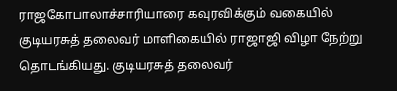ராஜகோபாலாச்சாரியாரை கவுரவிக்கும் வகையில் குடியரசுத் தலைவர் மாளிகையில் ராஜாஜி விழா நேற்று தொடங்கியது. குடியரசுத் தலைவர்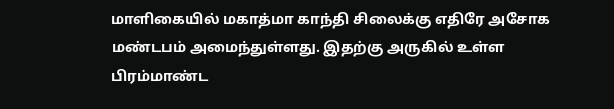மாளிகையில் மகாத்மா காந்தி சிலைக்கு எதிரே அசோக மண்டபம் அமைந்துள்ளது. இதற்கு அருகில் உள்ள பிரம்மாண்ட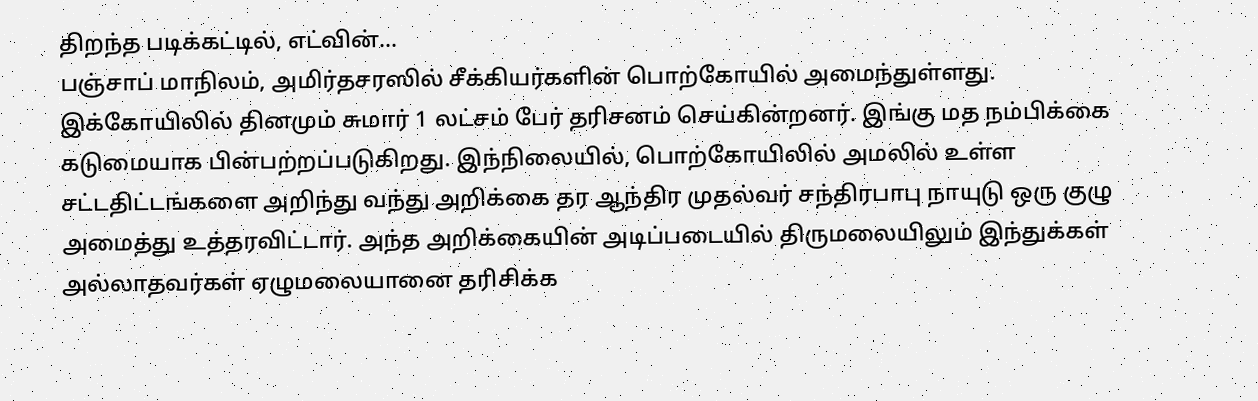திறந்த படிக்கட்டில், எட்வின்...
பஞ்சாப் மாநிலம், அமிர்தசரஸில் சீக்கியர்களின் பொற்கோயில் அமைந்துள்ளது. இக்கோயிலில் தினமும் சுமார் 1 லட்சம் பேர் தரிசனம் செய்கின்றனர். இங்கு மத நம்பிக்கை கடுமையாக பின்பற்றப்படுகிறது. இந்நிலையில், பொற்கோயிலில் அமலில் உள்ள சட்டதிட்டங்களை அறிந்து வந்து அறிக்கை தர ஆந்திர முதல்வர் சந்திரபாபு நாயுடு ஒரு குழு அமைத்து உத்தரவிட்டார். அந்த அறிக்கையின் அடிப்படையில் திருமலையிலும் இந்துக்கள் அல்லாதவர்கள் ஏழுமலையானை தரிசிக்க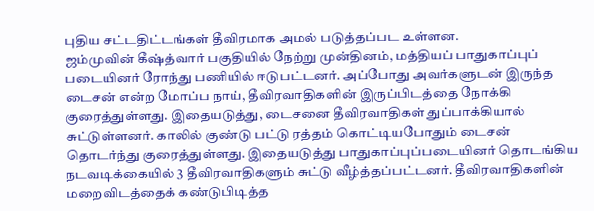புதிய சட்டதிட்டங்கள் தீவிரமாக அமல் படுத்தப்பட உள்ளன.
ஜம்முவின் கீஷ்த்வார் பகுதியில் நேற்று முன்தினம், மத்தியப் பாதுகாப்புப் படையினர் ரோந்து பணியில் ஈடுபட்டனர். அப்போது அவர்களுடன் இருந்த டைசன் என்ற மோப்ப நாய், தீவிரவாதிகளின் இருப்பிடத்தை நோக்கி குரைத்துள்ளது. இதையடுத்து, டைசனை தீவிரவாதிகள் துப்பாக்கியால் சுட்டுள்ளனர். காலில் குண்டு பட்டு ரத்தம் கொட்டியபோதும் டைசன் தொடர்ந்து குரைத்துள்ளது. இதையடுத்து பாதுகாப்புப்படையினர் தொடங்கிய நடவடிக்கையில் 3 தீவிரவாதிகளும் சுட்டு வீழ்த்தப்பட்டனர். தீவிரவாதிகளின் மறைவிடத்தைக் கண்டுபிடித்த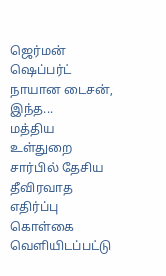ஜெர்மன் ஷெப்பர்ட் நாயான டைசன், இந்த...
மத்திய உள்துறை சார்பில் தேசிய தீவிரவாத எதிர்ப்பு கொள்கை வெளியிடப்பட்டு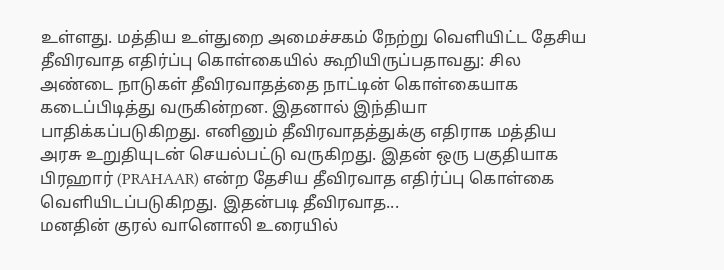உள்ளது. மத்திய உள்துறை அமைச்சகம் நேற்று வெளியிட்ட தேசிய தீவிரவாத எதிர்ப்பு கொள்கையில் கூறியிருப்பதாவது: சில அண்டை நாடுகள் தீவிரவாதத்தை நாட்டின் கொள்கையாக கடைப்பிடித்து வருகின்றன. இதனால் இந்தியா பாதிக்கப்படுகிறது. எனினும் தீவிரவாதத்துக்கு எதிராக மத்திய அரசு உறுதியுடன் செயல்பட்டு வருகிறது. இதன் ஒரு பகுதியாக பிரஹார் (PRAHAAR) என்ற தேசிய தீவிரவாத எதிர்ப்பு கொள்கை வெளியிடப்படுகிறது. இதன்படி தீவிரவாத...
மனதின் குரல் வானொலி உரையில்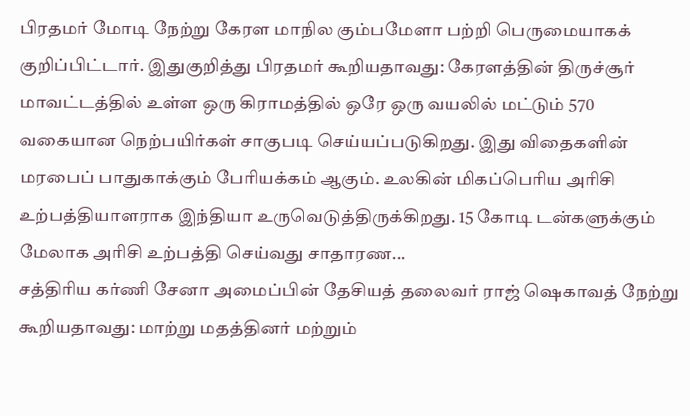பிரதமர் மோடி நேற்று கேரள மாநில கும்பமேளா பற்றி பெருமையாகக் குறிப்பிட்டார். இதுகுறித்து பிரதமர் கூறியதாவது: கேரளத்தின் திருச்சூர் மாவட்டத்தில் உள்ள ஒரு கிராமத்தில் ஒரே ஒரு வயலில் மட்டும் 570 வகையான நெற்பயிர்கள் சாகுபடி செய்யப்படுகிறது. இது விதைகளின் மரபைப் பாதுகாக்கும் பேரியக்கம் ஆகும். உலகின் மிகப்பெரிய அரிசி உற்பத்தியாளராக இந்தியா உருவெடுத்திருக்கிறது. 15 கோடி டன்களுக்கும் மேலாக அரிசி உற்பத்தி செய்வது சாதாரண...
சத்திரிய கர்ணி சேனா அமைப்பின் தேசியத் தலைவர் ராஜ் ஷெகாவத் நேற்று கூறியதாவது: மாற்று மதத்தினர் மற்றும்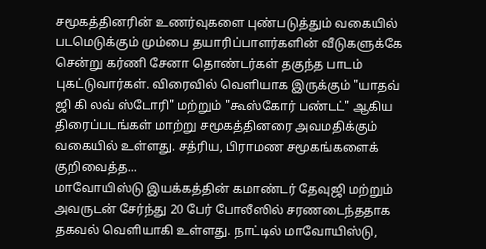சமூகத்தினரின் உணர்வுகளை புண்படுத்தும் வகையில் படமெடுக்கும் மும்பை தயாரிப்பாளர்களின் வீடுகளுக்கே சென்று கர்ணி சேனா தொண்டர்கள் தகுந்த பாடம் புகட்டுவார்கள். விரைவில் வெளியாக இருக்கும் "யாதவ் ஜி கி லவ் ஸ்டோரி" மற்றும் "கூஸ்கோர் பண்டட்" ஆகிய திரைப்படங்கள் மாற்று சமூகத்தினரை அவமதிக்கும் வகையில் உள்ளது. சத்ரிய, பிராமண சமூகங்களைக் குறிவைத்த...
மாவோயிஸ்டு இயக்கத்தின் கமாண்டர் தேவுஜி மற்றும் அவருடன் சேர்ந்து 20 பேர் போலீஸில் சரணடைந்ததாக தகவல் வெளியாகி உள்ளது. நாட்டில் மாவோயிஸ்டு,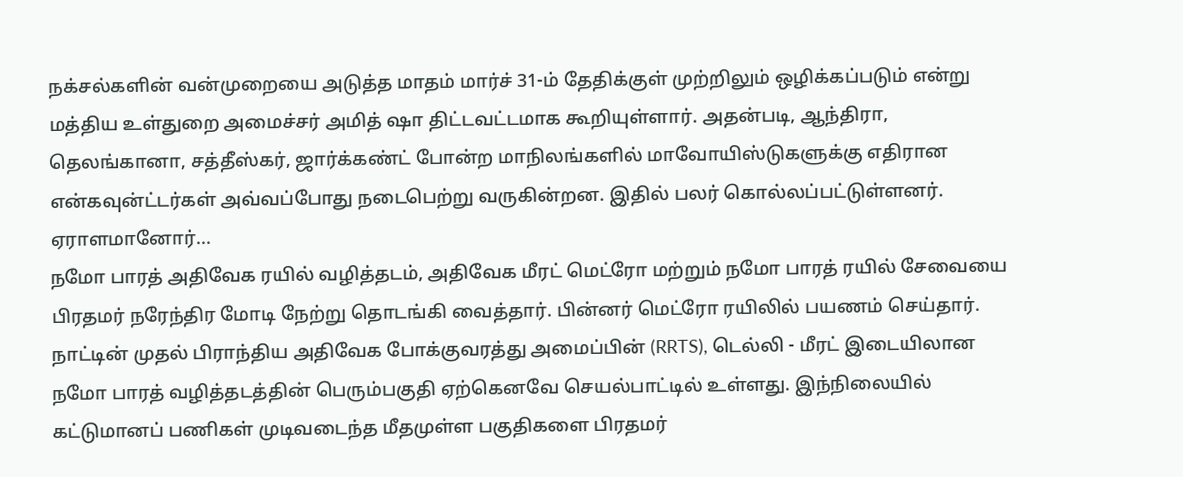நக்சல்களின் வன்முறையை அடுத்த மாதம் மார்ச் 31-ம் தேதிக்குள் முற்றிலும் ஒழிக்கப்படும் என்று மத்திய உள்துறை அமைச்சர் அமித் ஷா திட்டவட்டமாக கூறியுள்ளார். அதன்படி, ஆந்திரா, தெலங்கானா, சத்தீஸ்கர், ஜார்க்கண்ட் போன்ற மாநிலங்களில் மாவோயிஸ்டுகளுக்கு எதிரான என்கவுன்ட்டர்கள் அவ்வப்போது நடைபெற்று வருகின்றன. இதில் பலர் கொல்லப்பட்டுள்ளனர். ஏராளமானோர்...
நமோ பாரத் அதிவேக ரயில் வழித்தடம், அதிவேக மீரட் மெட்ரோ மற்றும் நமோ பாரத் ரயில் சேவையை பிரதமர் நரேந்திர மோடி நேற்று தொடங்கி வைத்தார். பின்னர் மெட்ரோ ரயிலில் பயணம் செய்தார். நாட்டின் முதல் பிராந்திய அதிவேக போக்குவரத்து அமைப்பின் (RRTS), டெல்லி - மீரட் இடையிலான நமோ பாரத் வழித்தடத்தின் பெரும்பகுதி ஏற்கெனவே செயல்பாட்டில் உள்ளது. இந்நிலையில் கட்டுமானப் பணிகள் முடிவடைந்த மீதமுள்ள பகுதிகளை பிரதமர்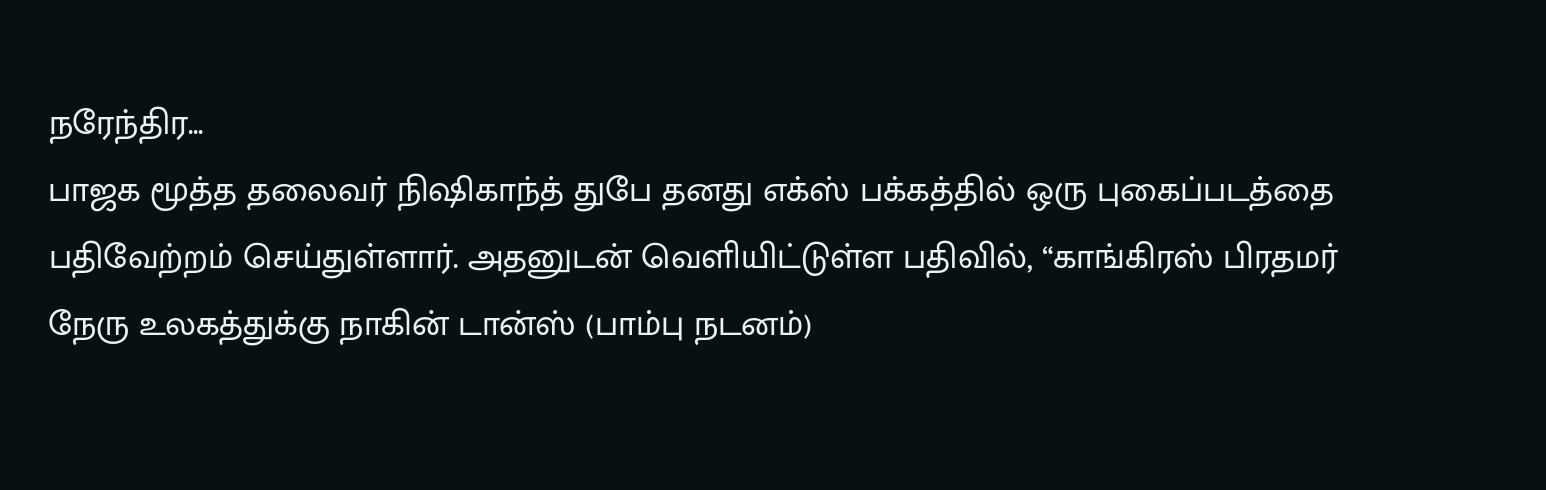நரேந்திர...
பாஜக மூத்த தலைவர் நிஷிகாந்த் துபே தனது எக்ஸ் பக்கத்தில் ஒரு புகைப்படத்தை பதிவேற்றம் செய்துள்ளார். அதனுடன் வெளியிட்டுள்ள பதிவில், “காங்கிரஸ் பிரதமர் நேரு உலகத்துக்கு நாகின் டான்ஸ் (பாம்பு நடனம்)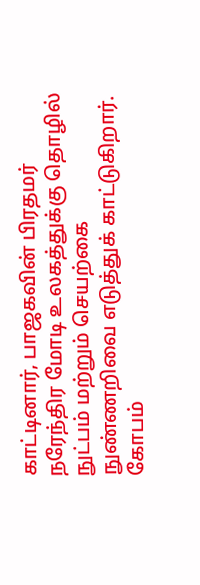காட்டினார், பாஜகவின் பிரதமர் நரேந்திர மோடி உலகத்துக்கு தொழில் நுட்பம் மற்றும் செயற்கை நுண்ணறிவை எடுத்துக் காட்டுகிறார். கோபம்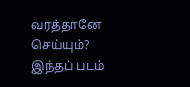வரத்தானே செய்யும்? இந்தப் படம்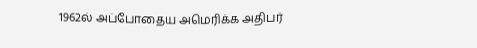1962ல் அப்போதைய அமெரிக்க அதிபர்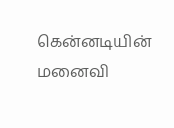கென்னடியின் மனைவி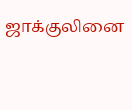ஜாக்குலினை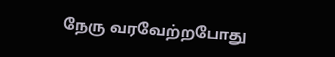நேரு வரவேற்றபோது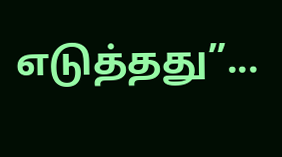எடுத்தது”...